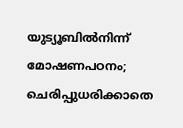യുട്യൂബില്‍നിന്ന് മോഷണപഠനം; ചെരിപ്പുധരിക്കാതെ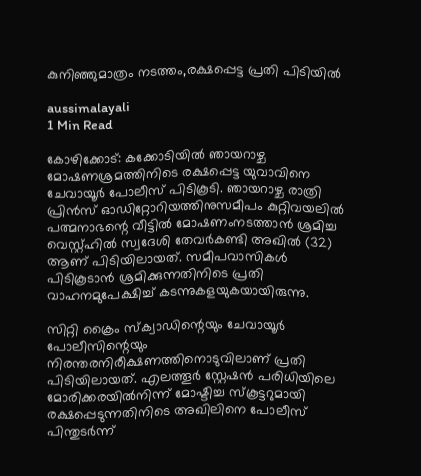കുനിഞ്ഞുമാത്രം നടത്തം,രക്ഷപ്പെട്ട പ്രതി പിടിയില്‍

aussimalayali
1 Min Read

കോഴിക്കോട്: കക്കോടിയില്‍ ഞായറാഴ്ച മോഷണശ്രമത്തിനിടെ രക്ഷപ്പെട്ട യുവാവിനെ ചേവായൂര്‍ പോലീസ് പിടികൂടി. ഞായറാഴ്ച രാത്രി പ്രിന്‍സ് ഓഡിറ്റോറിയത്തിനുസമീപം കുറ്റിവയലില്‍ പത്മനാഭന്റെ വീട്ടില്‍ മോഷണംനടത്താന്‍ ശ്രമിച്ച വെസ്റ്റ്ഹില്‍ സ്വദേശി തേവര്‍കണ്ടി അഖില്‍ (32) ആണ് പിടിയിലായത്. സമീപവാസികള്‍ പിടികൂടാന്‍ ശ്രമിക്കുന്നതിനിടെ പ്രതി വാഹനമുപേക്ഷിച്ച് കടന്നുകളയുകയായിരുന്നു.

സിറ്റി ക്രൈം സ്‌ക്വാഡിന്റെയും ചേവായൂര്‍ പോലീസിന്റെയും നിരന്തരനിരീക്ഷണത്തിനൊടുവിലാണ് പ്രതി പിടിയിലായത്. എലത്തൂര്‍ സ്റ്റേഷന്‍ പരിധിയിലെ മോരിക്കരയില്‍നിന്ന് മോഷ്ടിച്ച സ്‌കൂട്ടറുമായി രക്ഷപ്പെടുന്നതിനിടെ അഖിലിനെ പോലീസ് പിന്തുടര്‍ന്ന്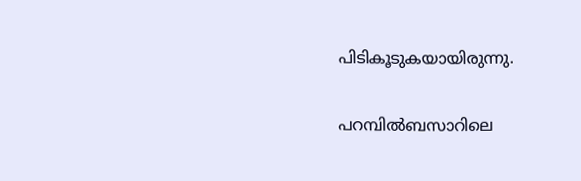പിടികൂടുകയായിരുന്നു.

പറമ്പില്‍ബസാറിലെ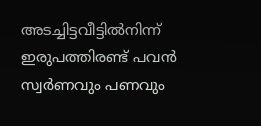അടച്ചിട്ടവീട്ടില്‍നിന്ന് ഇരുപത്തിരണ്ട് പവന്‍ സ്വര്‍ണവും പണവും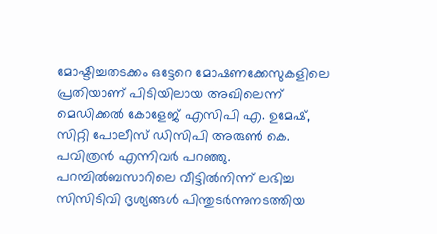മോഷ്ടിച്ചതടക്കം ഒട്ടേറെ മോഷണക്കേസുകളിലെ പ്രതിയാണ് പിടിയിലായ അഖിലെന്ന് മെഡിക്കല്‍ കോളേജ് എസിപി എ. ഉമേഷ്, സിറ്റി പോലീസ് ഡിസിപി അരുണ്‍ കെ. പവിത്രന്‍ എന്നിവര്‍ പറഞ്ഞു. പറമ്പില്‍ബസാറിലെ വീട്ടില്‍നിന്ന് ലഭിച്ച സിസിടിവി ദൃശ്യങ്ങള്‍ പിന്തുടര്‍ന്നുനടത്തിയ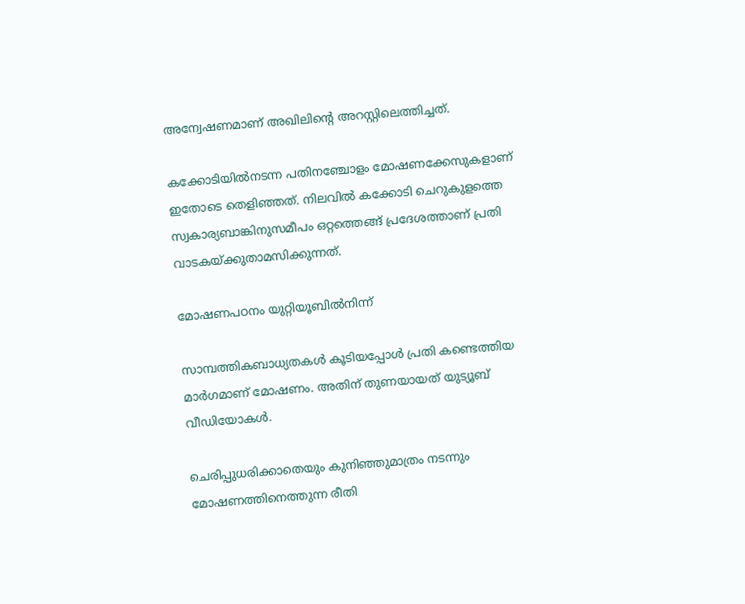അന്വേഷണമാണ് അഖിലിന്റെ അറസ്റ്റിലെത്തിച്ചത്.

കക്കോടിയില്‍നടന്ന പതിനഞ്ചോളം മോഷണക്കേസുകളാണ് ഇതോടെ തെളിഞ്ഞത്. നിലവില്‍ കക്കോടി ചെറുകുളത്തെ സ്വകാര്യബാങ്കിനുസമീപം ഒറ്റത്തെങ്ങ് പ്രദേശത്താണ് പ്രതി വാടകയ്ക്കുതാമസിക്കുന്നത്.

മോഷണപഠനം യുറ്റിയൂബില്‍നിന്ന്

സാമ്പത്തികബാധ്യതകള്‍ കൂടിയപ്പോള്‍ പ്രതി കണ്ടെത്തിയ മാര്‍ഗമാണ് മോഷണം. അതിന് തുണയായത് യുട്യൂബ് വീഡിയോകള്‍.

ചെരിപ്പുധരിക്കാതെയും കുനിഞ്ഞുമാത്രം നടന്നും മോഷണത്തിനെത്തുന്ന രീതി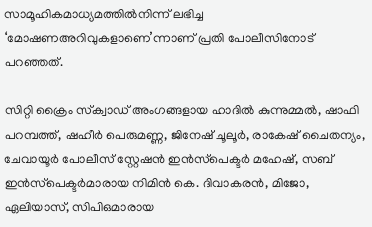സാമൂഹികമാധ്യമത്തില്‍നിന്ന് ലഭിച്ച ‘മോഷണഅറിവുകളാണെ’ന്നാണ് പ്രതി പോലീസിനോട് പറഞ്ഞത്.

സിറ്റി ക്രൈം സ്‌ക്വാഡ് അംഗങ്ങളായ ഹാദില്‍ കുന്നുമ്മല്‍, ഷാഫി പറമ്പത്ത്, ഷഹീര്‍ പെരുമണ്ണ, ജിനേഷ് ചൂലൂര്‍, രാകേഷ് ചൈതന്യം, ചേവായൂര്‍ പോലീസ് സ്റ്റേഷന്‍ ഇന്‍സ്‌പെക്ടര്‍ മഹേഷ്, സബ് ഇന്‍സ്‌പെക്ടര്‍മാരായ നിമിന്‍ കെ. ദിവാകരന്‍, മിജോ, ഏലിയാസ്, സിപിഒമാരായ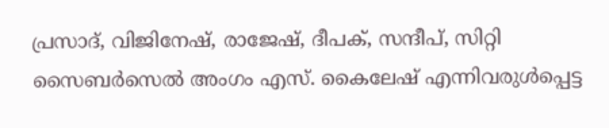പ്രസാദ്, വിജിനേഷ്, രാജേഷ്, ദീപക്, സന്ദീപ്, സിറ്റി സൈബര്‍സെല്‍ അംഗം എസ്. കൈലേഷ് എന്നിവരുള്‍പ്പെട്ട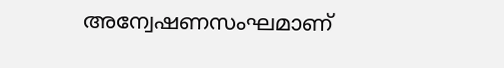അന്വേഷണസംഘമാണ്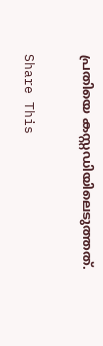പ്രതിയെ കസ്റ്റഡിയിലെടുത്തത്.

Share This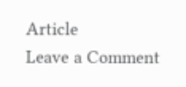Article
Leave a Comment